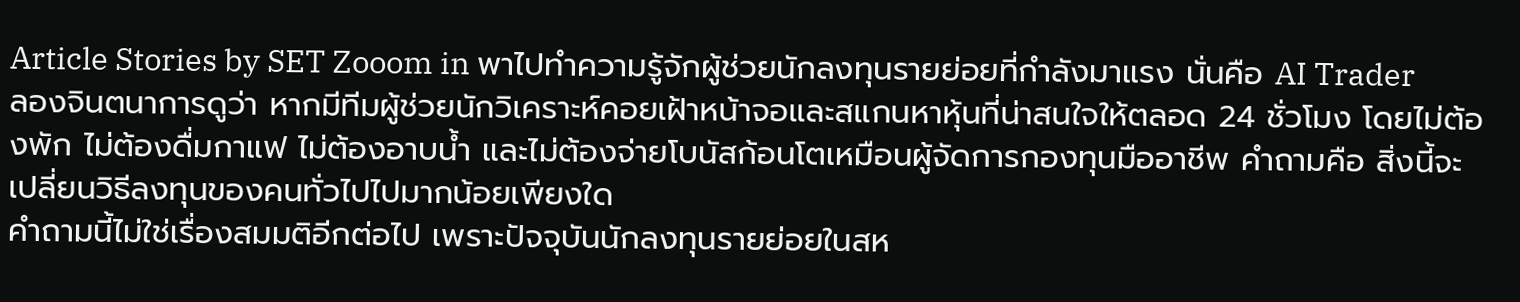Article Stories by SET Zooom in พาไปทำความรู้จักผู้ช่วยนักลงทุนรายย่อยที่กำลังมาแรง นั่นคือ AI Trader
ลองจินตนาการดูว่า หากมีทีมผู้ช่วยนักวิเคราะห์คอยเฝ้าหน้าจอและสแกนหาหุ้นที่น่าสนใจให้ตลอด 24 ชั่วโมง โดยไม่ต้องพัก ไม่ต้องดื่มกาแฟ ไม่ต้องอาบน้ำ และไม่ต้องจ่ายโบนัสก้อนโตเหมือนผู้จัดการกองทุนมืออาชีพ คำถามคือ สิ่งนี้จะเปลี่ยนวิธีลงทุนของคนทั่วไปไปมากน้อยเพียงใด
คำถามนี้ไม่ใช่เรื่องสมมติอีกต่อไป เพราะปัจจุบันนักลงทุนรายย่อยในสห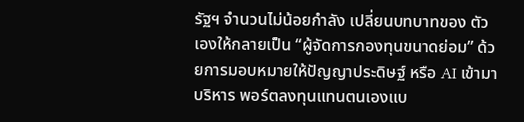รัฐฯ จำนวนไม่น้อยกำลัง เปลี่ยนบทบาทของ ตัวเองให้กลายเป็น “ผู้จัดการกองทุนขนาดย่อม” ด้วยการมอบหมายให้ปัญญาประดิษฐ์ หรือ AI เข้ามาบริหาร พอร์ตลงทุนแทนตนเองแบ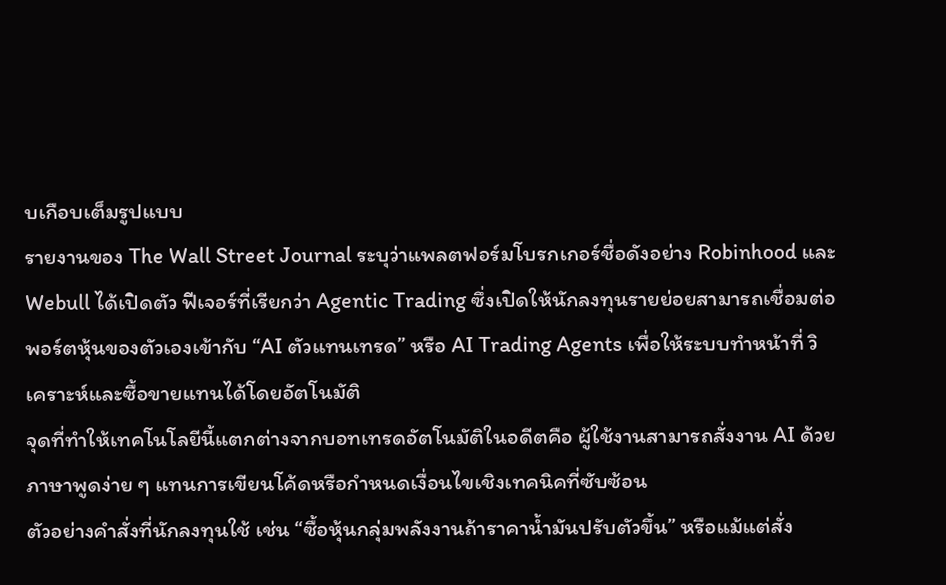บเกือบเต็มรูปแบบ
รายงานของ The Wall Street Journal ระบุว่าแพลตฟอร์มโบรกเกอร์ชื่อดังอย่าง Robinhood และ Webull ได้เปิดตัว ฟีเจอร์ที่เรียกว่า Agentic Trading ซึ่งเปิดให้นักลงทุนรายย่อยสามารถเชื่อมต่อ พอร์ตหุ้นของตัวเองเข้ากับ “AI ตัวแทนเทรด” หรือ AI Trading Agents เพื่อให้ระบบทำหน้าที่ วิเคราะห์และซื้อขายแทนได้โดยอัตโนมัติ
จุดที่ทำให้เทคโนโลยีนี้แตกต่างจากบอทเทรดอัตโนมัติในอดีตคือ ผู้ใช้งานสามารถสั่งงาน AI ด้วยภาษาพูดง่าย ๆ แทนการเขียนโค้ดหรือกำหนดเงื่อนไขเชิงเทคนิคที่ซับซ้อน
ตัวอย่างคำสั่งที่นักลงทุนใช้ เช่น “ซื้อหุ้นกลุ่มพลังงานถ้าราคาน้ำมันปรับตัวขึ้น” หรือแม้แต่สั่ง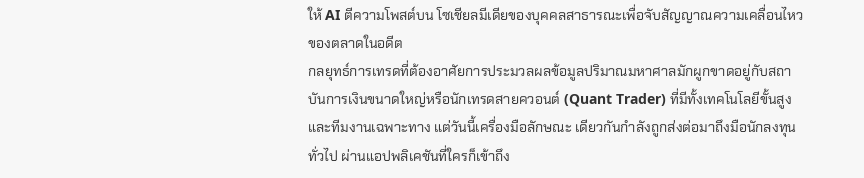ให้ AI ตีความโพสต์บน โซเชียลมีเดียของบุคคลสาธารณะเพื่อจับสัญญาณความเคลื่อนไหวของตลาดในอดีต
กลยุทธ์การเทรดที่ต้องอาศัยการประมวลผลข้อมูลปริมาณมหาศาลมักผูกขาดอยู่กับสถาบันการเงินขนาดใหญ่หรือนักเทรดสายควอนต์ (Quant Trader) ที่มีทั้งเทคโนโลยีขั้นสูงและทีมงานเฉพาะทาง แต่วันนี้เครื่องมือลักษณะ เดียวกันกำลังถูกส่งต่อมาถึงมือนักลงทุนทั่วไป ผ่านแอปพลิเคชันที่ใครก็เข้าถึง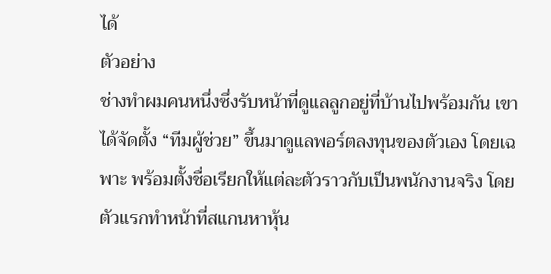ได้
ตัวอย่าง
ช่างทำผมคนหนึ่งซึ่งรับหน้าที่ดูแลลูกอยู่ที่บ้านไปพร้อมกัน เขาได้จัดตั้ง “ทีมผู้ช่วย” ขึ้นมาดูแลพอร์ตลงทุนของตัวเอง โดยเฉพาะ พร้อมตั้งชื่อเรียกให้แต่ละตัวราวกับเป็นพนักงานจริง โดยตัวแรกทำหน้าที่สแกนหาหุ้น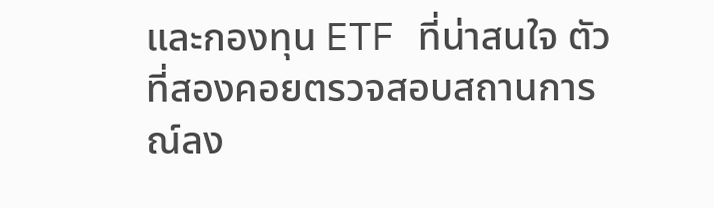และกองทุน ETF ที่น่าสนใจ ตัวที่สองคอยตรวจสอบสถานการณ์ลง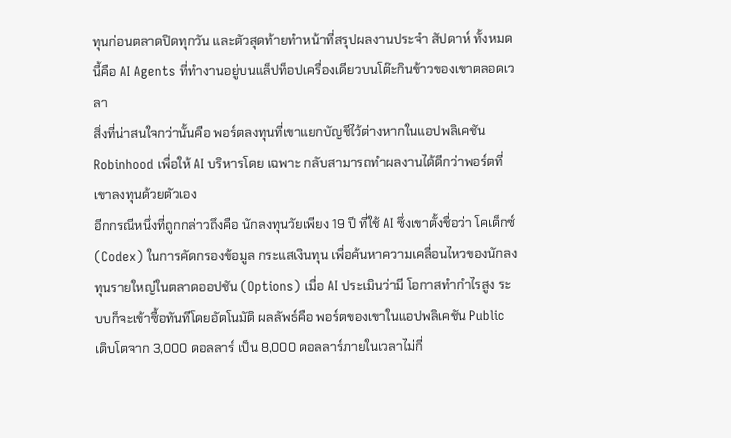ทุนก่อนตลาดปิดทุกวัน และตัวสุดท้ายทำหน้าที่สรุปผลงานประจำ สัปดาห์ ทั้งหมดนี้คือ AI Agents ที่ทำงานอยู่บนแล็ปท็อปเครื่องเดียวบนโต๊ะกินข้าวของเขาตลอดเวลา
สิ่งที่น่าสนใจกว่านั้นคือ พอร์ตลงทุนที่เขาแยกบัญชีไว้ต่างหากในแอปพลิเคชัน Robinhood เพื่อให้ AI บริหารโดย เฉพาะ กลับสามารถทำผลงานได้ดีกว่าพอร์ตที่เขาลงทุนด้วยตัวเอง
อีกกรณีหนึ่งที่ถูกกล่าวถึงคือ นักลงทุนวัยเพียง 19 ปี ที่ใช้ AI ซึ่งเขาตั้งชื่อว่า โคเด็กซ์ (Codex) ในการคัดกรองข้อมูล กระแสเงินทุน เพื่อค้นหาความเคลื่อนไหวของนักลงทุนรายใหญ่ในตลาดออปชัน (Options) เมื่อ AI ประเมินว่ามี โอกาสทำกำไรสูง ระบบก็จะเข้าซื้อทันทีโดยอัตโนมัติ ผลลัพธ์คือ พอร์ตของเขาในแอปพลิเคชัน Public เติบโตจาก 3,000 ดอลลาร์ เป็น 8,000 ดอลลาร์ภายในเวลาไม่กี่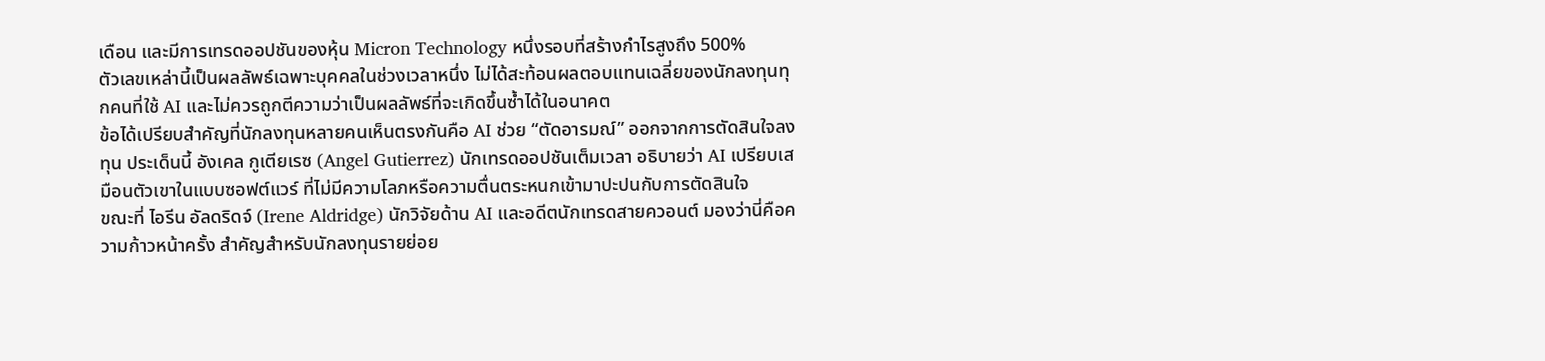เดือน และมีการเทรดออปชันของหุ้น Micron Technology หนึ่งรอบที่สร้างกำไรสูงถึง 500%
ตัวเลขเหล่านี้เป็นผลลัพธ์เฉพาะบุคคลในช่วงเวลาหนึ่ง ไม่ได้สะท้อนผลตอบแทนเฉลี่ยของนักลงทุนทุกคนที่ใช้ AI และไม่ควรถูกตีความว่าเป็นผลลัพธ์ที่จะเกิดขึ้นซ้ำได้ในอนาคต
ข้อได้เปรียบสำคัญที่นักลงทุนหลายคนเห็นตรงกันคือ AI ช่วย “ตัดอารมณ์” ออกจากการตัดสินใจลงทุน ประเด็นนี้ อังเคล กูเตียเรซ (Angel Gutierrez) นักเทรดออปชันเต็มเวลา อธิบายว่า AI เปรียบเสมือนตัวเขาในแบบซอฟต์แวร์ ที่ไม่มีความโลภหรือความตื่นตระหนกเข้ามาปะปนกับการตัดสินใจ
ขณะที่ ไอรีน อัลดริดจ์ (Irene Aldridge) นักวิจัยด้าน AI และอดีตนักเทรดสายควอนต์ มองว่านี่คือความก้าวหน้าครั้ง สำคัญสำหรับนักลงทุนรายย่อย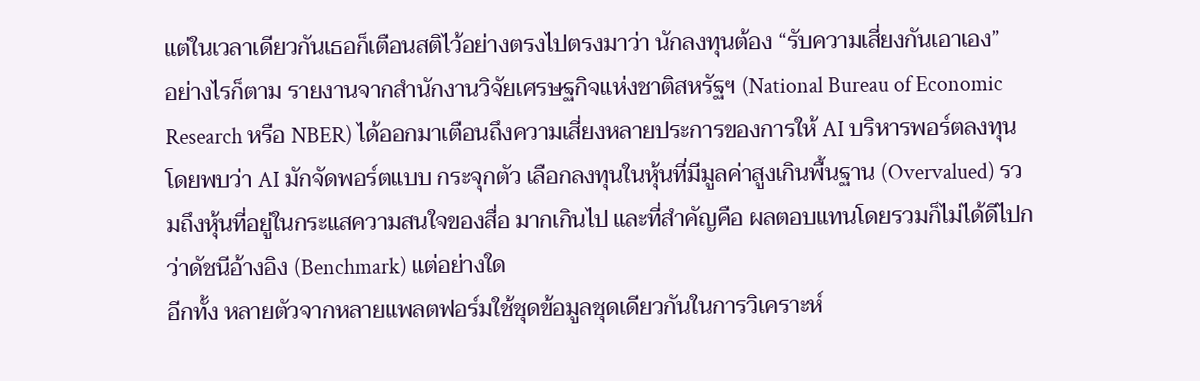แต่ในเวลาเดียวกันเธอก็เตือนสติไว้อย่างตรงไปตรงมาว่า นักลงทุนต้อง “รับความเสี่ยงกันเอาเอง”
อย่างไรก็ตาม รายงานจากสำนักงานวิจัยเศรษฐกิจแห่งชาติสหรัฐฯ (National Bureau of Economic Research หรือ NBER) ได้ออกมาเตือนถึงความเสี่ยงหลายประการของการให้ AI บริหารพอร์ตลงทุน โดยพบว่า AI มักจัดพอร์ตแบบ กระจุกตัว เลือกลงทุนในหุ้นที่มีมูลค่าสูงเกินพื้นฐาน (Overvalued) รวมถึงหุ้นที่อยู่ในกระแสความสนใจของสื่อ มากเกินไป และที่สำคัญคือ ผลตอบแทนโดยรวมก็ไม่ได้ดีไปกว่าดัชนีอ้างอิง (Benchmark) แต่อย่างใด
อีกทั้ง หลายตัวจากหลายแพลตฟอร์มใช้ชุดข้อมูลชุดเดียวกันในการวิเคราะห์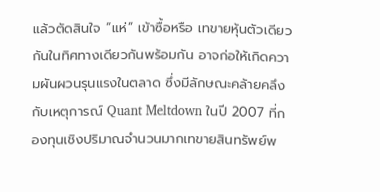แล้วตัดสินใจ “แห่” เข้าซื้อหรือ เทขายหุ้นตัวเดียวกันในทิศทางเดียวกันพร้อมกัน อาจก่อให้เกิดความผันผวนรุนแรงในตลาด ซึ่งมีลักษณะคล้ายคลึง กับเหตุการณ์ Quant Meltdown ในปี 2007 ที่กองทุนเชิงปริมาณจำนวนมากเทขายสินทรัพย์พ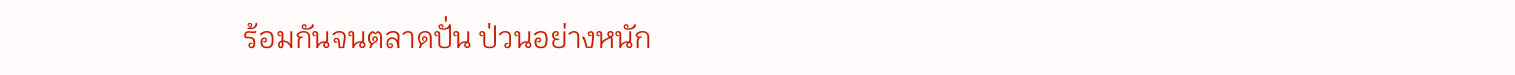ร้อมกันจนตลาดปั่น ป่วนอย่างหนัก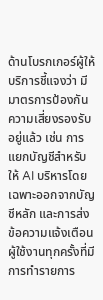ด้านโบรกเกอร์ผู้ให้บริการชี้แจงว่า มีมาตรการป้องกันความเสี่ยงรองรับอยู่แล้ว เช่น การแยกบัญชีสำหรับให้ AI บริหารโดยเฉพาะออกจากบัญชีหลัก และการส่งข้อความแจ้งเตือนผู้ใช้งานทุกครั้งที่มีการทำรายการ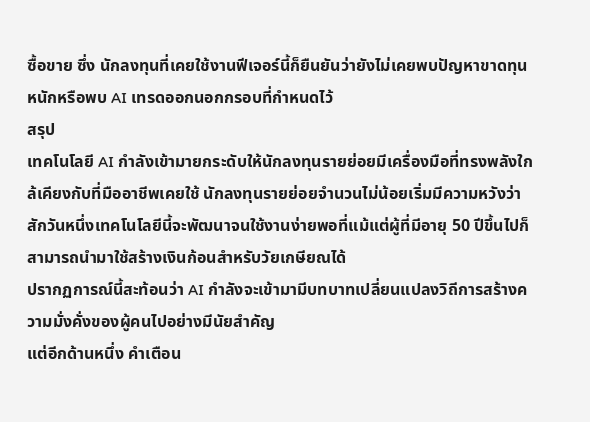ซื้อขาย ซึ่ง นักลงทุนที่เคยใช้งานฟีเจอร์นี้ก็ยืนยันว่ายังไม่เคยพบปัญหาขาดทุนหนักหรือพบ AI เทรดออกนอกกรอบที่กำหนดไว้
สรุป
เทคโนโลยี AI กำลังเข้ามายกระดับให้นักลงทุนรายย่อยมีเครื่องมือที่ทรงพลังใกล้เคียงกับที่มืออาชีพเคยใช้ นักลงทุนรายย่อยจำนวนไม่น้อยเริ่มมีความหวังว่า สักวันหนึ่งเทคโนโลยีนี้จะพัฒนาจนใช้งานง่ายพอที่แม้แต่ผู้ที่มีอายุ 50 ปีขึ้นไปก็สามารถนำมาใช้สร้างเงินก้อนสำหรับวัยเกษียณได้
ปรากฏการณ์นี้สะท้อนว่า AI กำลังจะเข้ามามีบทบาทเปลี่ยนแปลงวิถีการสร้างความมั่งคั่งของผู้คนไปอย่างมีนัยสำคัญ
แต่อีกด้านหนึ่ง คำเตือน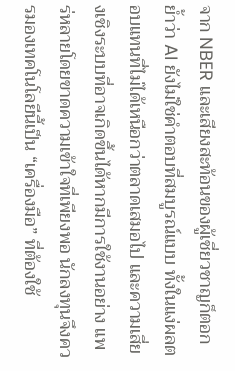จาก NBER และเสียงสะท้อนของผู้เชี่ยวชาญก็ตอกย้ำว่า AI ยังไม่ใช่คำตอบที่สมบูรณ์แบบ ทั้งในแง่ผลตอบแทนที่ไม่ได้เหนือกว่าตลาดเสมอไป และความเสี่ยงเชิงระบบที่อาจเกิดขึ้นได้หากมีการใช้งานอย่าง แพร่หลายโดยขาดความเข้าใจที่เพียงพอ นักลงทุนจึงควรมองเทคโนโลยีนี้เป็น “เครื่องมือ” ที่ต้องใช้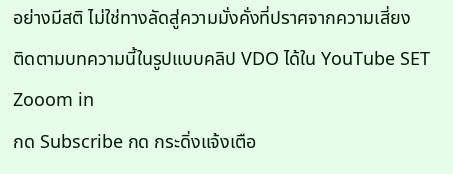อย่างมีสติ ไม่ใช่ทางลัดสู่ความมั่งคั่งที่ปราศจากความเสี่ยง
ติดตามบทความนี้ในรูปแบบคลิป VDO ได้ใน YouTube SET Zooom in
กด Subscribe กด กระดิ่งแจ้งเตือ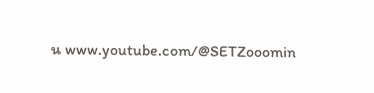น www.youtube.com/@SETZooomin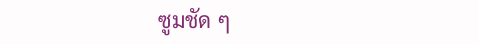ซูมชัด ๆ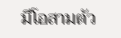มีโอสามตัว